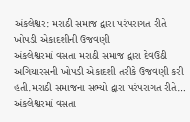અંકલેશ્વર: મરાઠી સમાજ દ્વારા પરંપરાગત રીતે ખોપડી એકાદશીની ઉજવણી
અંકલેશ્વરમાં વસતા મરાઠી સમાજ દ્વારા દેવઉઠી અગિયારસની ખોપડી એકાદશી તરીકે ઉજવણી કરી હતી.મરાઠી સમાજના સભ્યો દ્વારા પરંપરાગત રીતે…
અંકલેશ્વરમાં વસતા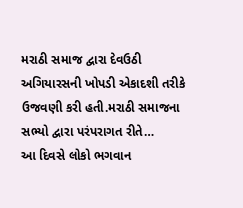મરાઠી સમાજ દ્વારા દેવઉઠી અગિયારસની ખોપડી એકાદશી તરીકે ઉજવણી કરી હતી.મરાઠી સમાજના સભ્યો દ્વારા પરંપરાગત રીતે…
આ દિવસે લોકો ભગવાન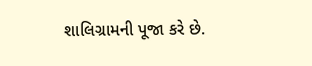શાલિગ્રામની પૂજા કરે છે.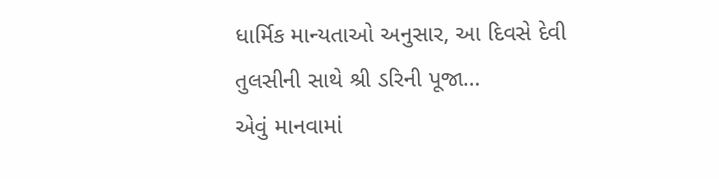ધાર્મિક માન્યતાઓ અનુસાર, આ દિવસે દેવી તુલસીની સાથે શ્રી ડરિની પૂજા…
એવું માનવામાં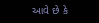આવે છે કે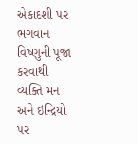એકાદશી પર ભગવાન વિષ્ણુની પૂજા કરવાથી વ્યક્તિ મન અને ઇન્દ્રિયો પર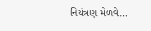નિયંત્રણ મેળવે…